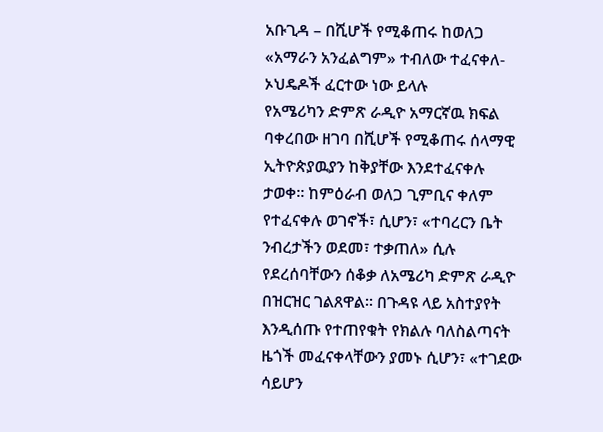አቡጊዳ – በሺሆች የሚቆጠሩ ከወለጋ «አማራን አንፈልግም» ተብለው ተፈናቀለ- ኦህዴዶች ፈርተው ነው ይላሉ
የአሜሪካን ድምጽ ራዲዮ አማርኛዉ ክፍል ባቀረበው ዘገባ በሺሆች የሚቆጠሩ ሰላማዊ ኢትዮጵያዉያን ከቅያቸው እንደተፈናቀሉ ታወቀ። ከምዕራብ ወለጋ ጊምቢና ቀለም የተፈናቀሉ ወገኖች፣ ሲሆን፣ «ተባረርን ቤት ንብረታችን ወደመ፣ ተቃጠለ» ሲሉ የደረሰባቸውን ሰቆቃ ለአሜሪካ ድምጽ ራዲዮ በዝርዝር ገልጸዋል። በጉዳዩ ላይ አስተያየት እንዲሰጡ የተጠየቁት የክልሉ ባለስልጣናት ዜጎች መፈናቀላቸውን ያመኑ ሲሆን፣ «ተገደው ሳይሆን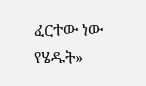ፈርተው ነው የሄዱት»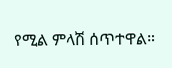የሚል ምላሽ ሰጥተዋል።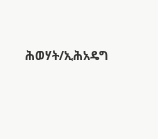ሕወሃት/ኢሕአዴግ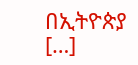በኢትዮጵያ […]